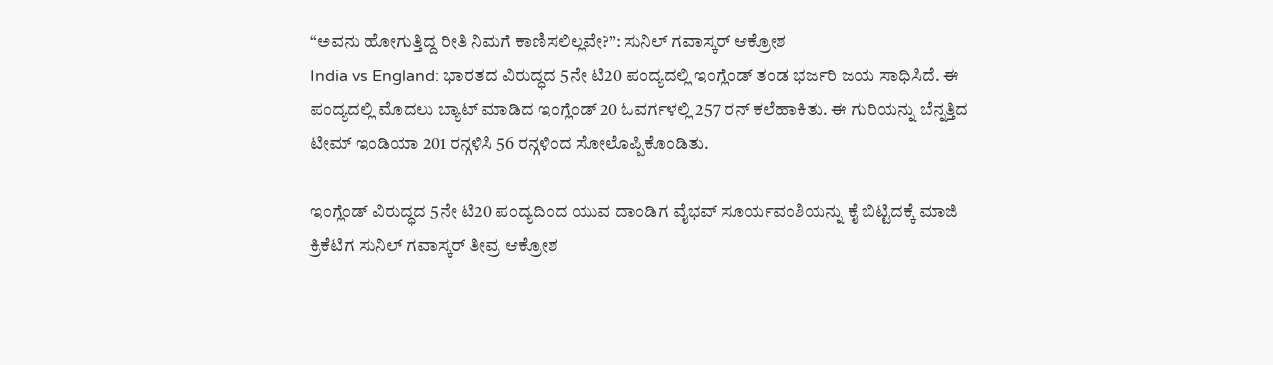“ಅವನು ಹೋಗುತ್ತಿದ್ದ ರೀತಿ ನಿಮಗೆ ಕಾಣಿಸಲಿಲ್ಲವೇ?”: ಸುನಿಲ್ ಗವಾಸ್ಕರ್ ಆಕ್ರೋಶ
India vs England: ಭಾರತದ ವಿರುದ್ಧದ 5ನೇ ಟಿ20 ಪಂದ್ಯದಲ್ಲಿ ಇಂಗ್ಲೆಂಡ್ ತಂಡ ಭರ್ಜರಿ ಜಯ ಸಾಧಿಸಿದೆ. ಈ ಪಂದ್ಯದಲ್ಲಿ ಮೊದಲು ಬ್ಯಾಟ್ ಮಾಡಿದ ಇಂಗ್ಲೆಂಡ್ 20 ಓವರ್ಗಳಲ್ಲಿ 257 ರನ್ ಕಲೆಹಾಕಿತು. ಈ ಗುರಿಯನ್ನು ಬೆನ್ನತ್ತಿದ ಟೀಮ್ ಇಂಡಿಯಾ 201 ರನ್ಗಳಿಸಿ 56 ರನ್ಗಳಿಂದ ಸೋಲೊಪ್ಪಿಕೊಂಡಿತು.

ಇಂಗ್ಲೆಂಡ್ ವಿರುದ್ಧದ 5ನೇ ಟಿ20 ಪಂದ್ಯದಿಂದ ಯುವ ದಾಂಡಿಗ ವೈಭವ್ ಸೂರ್ಯವಂಶಿಯನ್ನು ಕೈ ಬಿಟ್ಟಿದಕ್ಕೆ ಮಾಜಿ ಕ್ರಿಕೆಟಿಗ ಸುನಿಲ್ ಗವಾಸ್ಕರ್ ತೀವ್ರ ಆಕ್ರೋಶ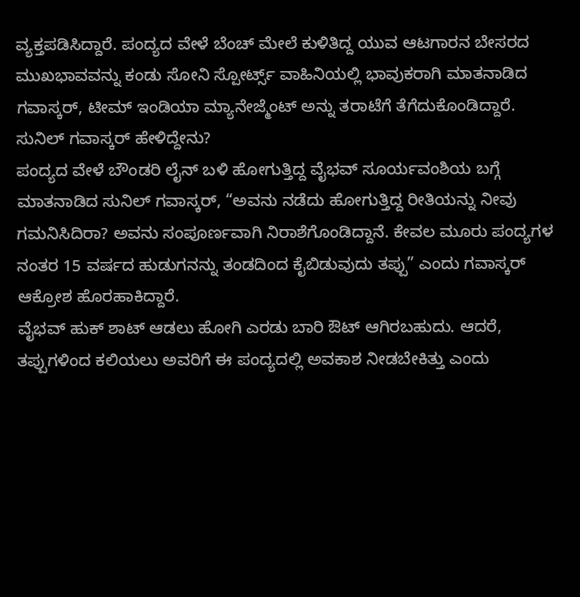ವ್ಯಕ್ತಪಡಿಸಿದ್ದಾರೆ. ಪಂದ್ಯದ ವೇಳೆ ಬೆಂಚ್ ಮೇಲೆ ಕುಳಿತಿದ್ದ ಯುವ ಆಟಗಾರನ ಬೇಸರದ ಮುಖಭಾವವನ್ನು ಕಂಡು ಸೋನಿ ಸ್ಪೋರ್ಟ್ಸ್ ವಾಹಿನಿಯಲ್ಲಿ ಭಾವುಕರಾಗಿ ಮಾತನಾಡಿದ ಗವಾಸ್ಕರ್, ಟೀಮ್ ಇಂಡಿಯಾ ಮ್ಯಾನೇಜ್ಮೆಂಟ್ ಅನ್ನು ತರಾಟೆಗೆ ತೆಗೆದುಕೊಂಡಿದ್ದಾರೆ.
ಸುನಿಲ್ ಗವಾಸ್ಕರ್ ಹೇಳಿದ್ದೇನು?
ಪಂದ್ಯದ ವೇಳೆ ಬೌಂಡರಿ ಲೈನ್ ಬಳಿ ಹೋಗುತ್ತಿದ್ದ ವೈಭವ್ ಸೂರ್ಯವಂಶಿಯ ಬಗ್ಗೆ ಮಾತನಾಡಿದ ಸುನಿಲ್ ಗವಾಸ್ಕರ್, “ಅವನು ನಡೆದು ಹೋಗುತ್ತಿದ್ದ ರೀತಿಯನ್ನು ನೀವು ಗಮನಿಸಿದಿರಾ? ಅವನು ಸಂಪೂರ್ಣವಾಗಿ ನಿರಾಶೆಗೊಂಡಿದ್ದಾನೆ. ಕೇವಲ ಮೂರು ಪಂದ್ಯಗಳ ನಂತರ 15 ವರ್ಷದ ಹುಡುಗನನ್ನು ತಂಡದಿಂದ ಕೈಬಿಡುವುದು ತಪ್ಪು” ಎಂದು ಗವಾಸ್ಕರ್ ಆಕ್ರೋಶ ಹೊರಹಾಕಿದ್ದಾರೆ.
ವೈಭವ್ ಹುಕ್ ಶಾಟ್ ಆಡಲು ಹೋಗಿ ಎರಡು ಬಾರಿ ಔಟ್ ಆಗಿರಬಹುದು. ಆದರೆ, ತಪ್ಪುಗಳಿಂದ ಕಲಿಯಲು ಅವರಿಗೆ ಈ ಪಂದ್ಯದಲ್ಲಿ ಅವಕಾಶ ನೀಡಬೇಕಿತ್ತು ಎಂದು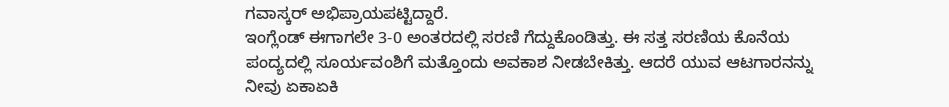ಗವಾಸ್ಕರ್ ಅಭಿಪ್ರಾಯಪಟ್ಟಿದ್ದಾರೆ.
ಇಂಗ್ಲೆಂಡ್ ಈಗಾಗಲೇ 3-0 ಅಂತರದಲ್ಲಿ ಸರಣಿ ಗೆದ್ದುಕೊಂಡಿತ್ತು. ಈ ಸತ್ತ ಸರಣಿಯ ಕೊನೆಯ ಪಂದ್ಯದಲ್ಲಿ ಸೂರ್ಯವಂಶಿಗೆ ಮತ್ತೊಂದು ಅವಕಾಶ ನೀಡಬೇಕಿತ್ತು. ಆದರೆ ಯುವ ಆಟಗಾರನನ್ನು ನೀವು ಏಕಾಏಕಿ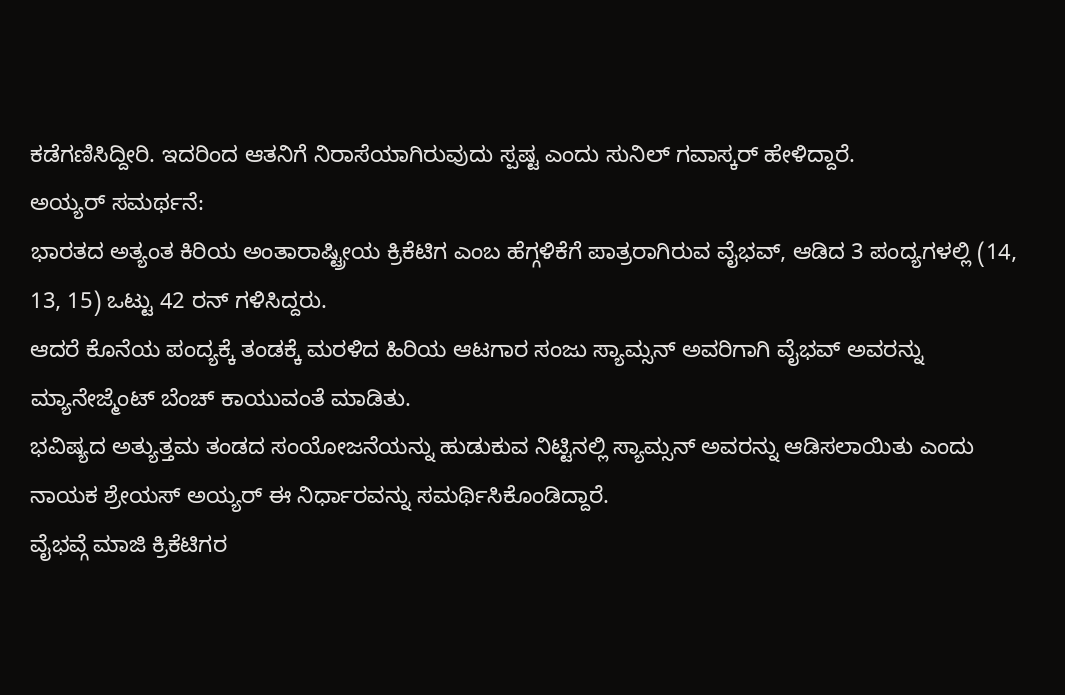ಕಡೆಗಣಿಸಿದ್ದೀರಿ. ಇದರಿಂದ ಆತನಿಗೆ ನಿರಾಸೆಯಾಗಿರುವುದು ಸ್ಪಷ್ಟ ಎಂದು ಸುನಿಲ್ ಗವಾಸ್ಕರ್ ಹೇಳಿದ್ದಾರೆ.
ಅಯ್ಯರ್ ಸಮರ್ಥನೆ:
ಭಾರತದ ಅತ್ಯಂತ ಕಿರಿಯ ಅಂತಾರಾಷ್ಟ್ರೀಯ ಕ್ರಿಕೆಟಿಗ ಎಂಬ ಹೆಗ್ಗಳಿಕೆಗೆ ಪಾತ್ರರಾಗಿರುವ ವೈಭವ್, ಆಡಿದ 3 ಪಂದ್ಯಗಳಲ್ಲಿ (14, 13, 15) ಒಟ್ಟು 42 ರನ್ ಗಳಿಸಿದ್ದರು.
ಆದರೆ ಕೊನೆಯ ಪಂದ್ಯಕ್ಕೆ ತಂಡಕ್ಕೆ ಮರಳಿದ ಹಿರಿಯ ಆಟಗಾರ ಸಂಜು ಸ್ಯಾಮ್ಸನ್ ಅವರಿಗಾಗಿ ವೈಭವ್ ಅವರನ್ನು ಮ್ಯಾನೇಜ್ಮೆಂಟ್ ಬೆಂಚ್ ಕಾಯುವಂತೆ ಮಾಡಿತು.
ಭವಿಷ್ಯದ ಅತ್ಯುತ್ತಮ ತಂಡದ ಸಂಯೋಜನೆಯನ್ನು ಹುಡುಕುವ ನಿಟ್ಟಿನಲ್ಲಿ ಸ್ಯಾಮ್ಸನ್ ಅವರನ್ನು ಆಡಿಸಲಾಯಿತು ಎಂದು ನಾಯಕ ಶ್ರೇಯಸ್ ಅಯ್ಯರ್ ಈ ನಿರ್ಧಾರವನ್ನು ಸಮರ್ಥಿಸಿಕೊಂಡಿದ್ದಾರೆ.
ವೈಭವ್ಗೆ ಮಾಜಿ ಕ್ರಿಕೆಟಿಗರ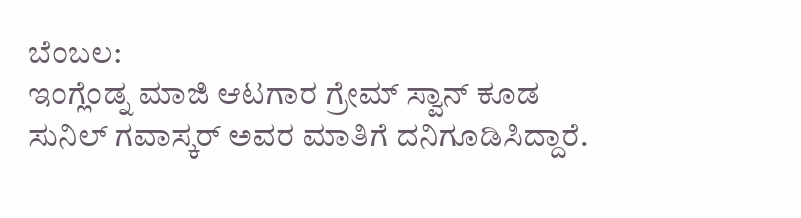ಬೆಂಬಲ:
ಇಂಗ್ಲೆಂಡ್ನ ಮಾಜಿ ಆಟಗಾರ ಗ್ರೇಮ್ ಸ್ವಾನ್ ಕೂಡ ಸುನಿಲ್ ಗವಾಸ್ಕರ್ ಅವರ ಮಾತಿಗೆ ದನಿಗೂಡಿಸಿದ್ದಾರೆ.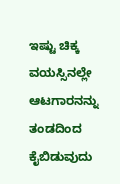ಇಷ್ಟು ಚಿಕ್ಕ ವಯಸ್ಸಿನಲ್ಲೇ ಆಟಗಾರನನ್ನು ತಂಡದಿಂದ ಕೈಬಿಡುವುದು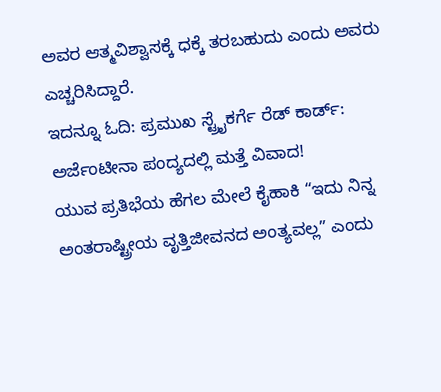ಅವರ ಆತ್ಮವಿಶ್ವಾಸಕ್ಕೆ ಧಕ್ಕೆ ತರಬಹುದು ಎಂದು ಅವರು ಎಚ್ಚರಿಸಿದ್ದಾರೆ.
ಇದನ್ನೂ ಓದಿ: ಪ್ರಮುಖ ಸ್ಟ್ರೈಕರ್ಗೆ ರೆಡ್ ಕಾರ್ಡ್: ಅರ್ಜೆಂಟೀನಾ ಪಂದ್ಯದಲ್ಲಿ ಮತ್ತೆ ವಿವಾದ!
ಯುವ ಪ್ರತಿಭೆಯ ಹೆಗಲ ಮೇಲೆ ಕೈಹಾಕಿ “ಇದು ನಿನ್ನ ಅಂತರಾಷ್ಟ್ರೀಯ ವೃತ್ತಿಜೀವನದ ಅಂತ್ಯವಲ್ಲ” ಎಂದು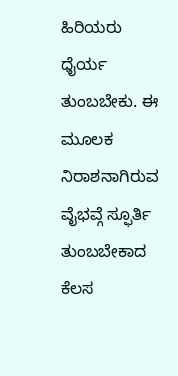ಹಿರಿಯರು ಧೈರ್ಯ ತುಂಬಬೇಕು. ಈ ಮೂಲಕ ನಿರಾಶನಾಗಿರುವ ವೈಭವ್ಗೆ ಸ್ಫೂರ್ತಿ ತುಂಬಬೇಕಾದ ಕೆಲಸ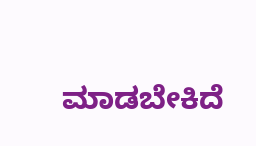ಮಾಡಬೇಕಿದೆ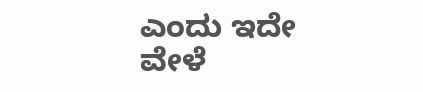ಎಂದು ಇದೇ ವೇಳೆ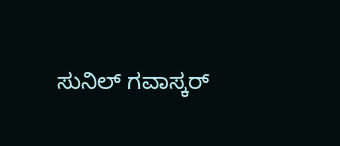ಸುನಿಲ್ ಗವಾಸ್ಕರ್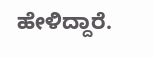ಹೇಳಿದ್ದಾರೆ.